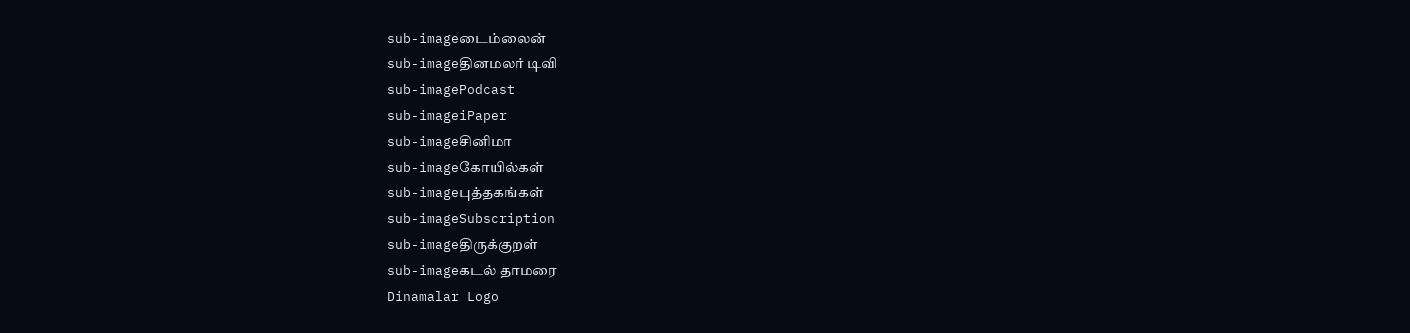sub-imageடைம்லைன்
sub-imageதினமலர் டிவி
sub-imagePodcast
sub-imageiPaper
sub-imageசினிமா
sub-imageகோயில்கள்
sub-imageபுத்தகங்கள்
sub-imageSubscription
sub-imageதிருக்குறள்
sub-imageகடல் தாமரை
Dinamalar Logo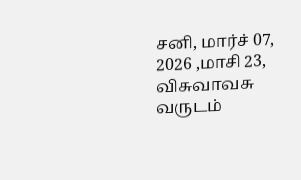சனி, மார்ச் 07, 2026 ,மாசி 23, விசுவாவசு வருடம்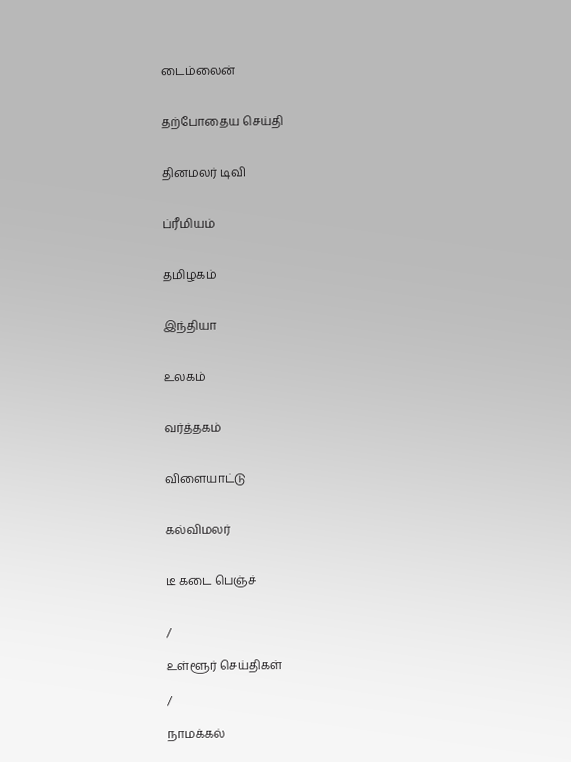டைம்லைன்


தற்போதைய செய்தி


தினமலர் டிவி


ப்ரீமியம்


தமிழகம்


இந்தியா


உலகம்


வர்த்தகம்


விளையாட்டு


கல்விமலர்


டீ கடை பெஞ்ச்


/

உள்ளூர் செய்திகள்

/

நாமக்கல்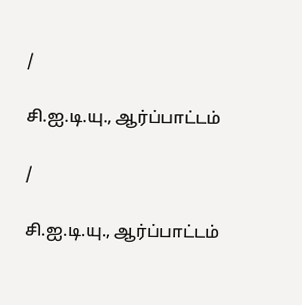/

சி.ஐ.டி.யு., ஆர்ப்பாட்டம்

/

சி.ஐ.டி.யு., ஆர்ப்பாட்டம்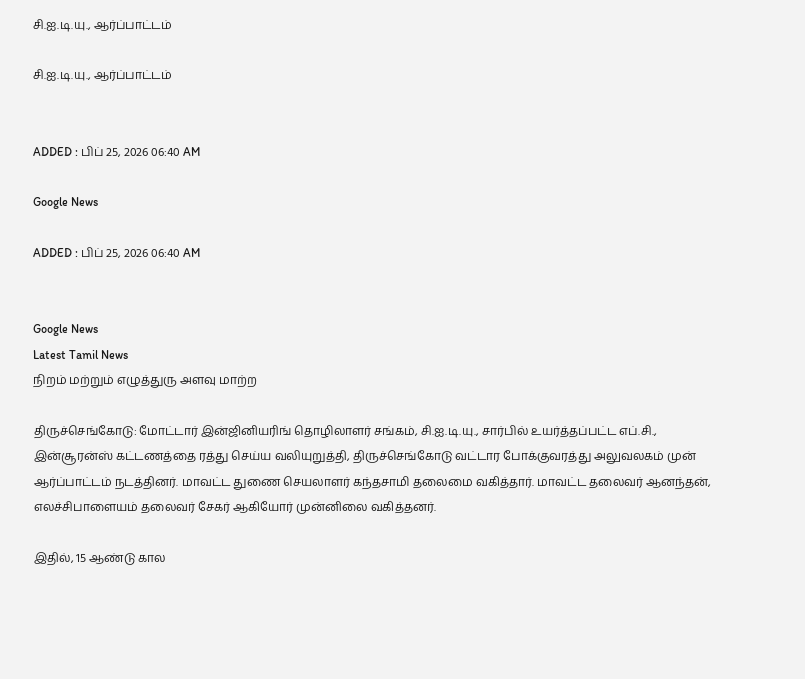சி.ஐ.டி.யு., ஆர்ப்பாட்டம்

சி.ஐ.டி.யு., ஆர்ப்பாட்டம்


ADDED : பிப் 25, 2026 06:40 AM

Google News

ADDED : பிப் 25, 2026 06:40 AM


Google News
Latest Tamil News
நிறம் மற்றும் எழுத்துரு அளவு மாற்ற

திருச்செங்கோடு: மோட்டார் இன்ஜினியரிங் தொழிலாளர் சங்கம், சி.ஐ.டி.யு., சார்பில் உயர்த்தப்பட்ட எப்.சி., இன்சூரன்ஸ் கட்டணத்தை ரத்து செய்ய வலியுறுத்தி, திருச்செங்கோடு வட்டார போக்குவரத்து அலுவலகம் முன் ஆர்ப்பாட்டம் நடத்தினர். மாவட்ட துணை செயலாளர் கந்தசாமி தலைமை வகித்தார். மாவட்ட தலைவர் ஆனந்தன், எலச்சிபாளையம் தலைவர் சேகர் ஆகியோர் முன்னிலை வகித்தனர்.

இதில், 15 ஆண்டு கால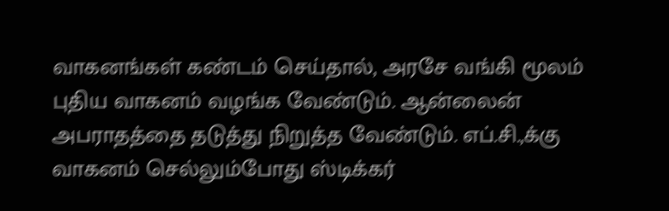வாகனங்கள் கண்டம் செய்தால், அரசே வங்கி மூலம் புதிய வாகனம் வழங்க வேண்டும். ஆன்லைன் அபராதத்தை தடுத்து நிறுத்த வேண்டும். எப்.சி.,க்கு வாகனம் செல்லும்போது ஸ்டிக்கர்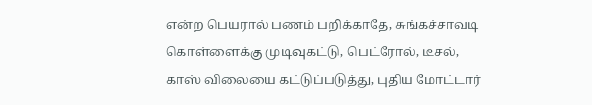என்ற பெயரால் பணம் பறிக்காதே, சுங்கச்சாவடி கொள்ளைக்கு முடிவுகட்டு, பெட்ரோல், டீசல், காஸ் விலையை கட்டுப்படுத்து, புதிய மோட்டார்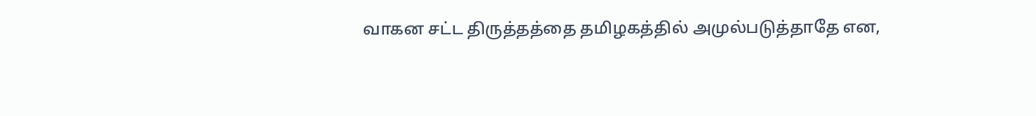வாகன சட்ட திருத்தத்தை தமிழகத்தில் அமுல்படுத்தாதே என,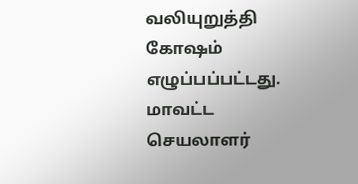வலியுறுத்தி கோஷம் எழுப்பப்பட்டது. மாவட்ட செயலாளர்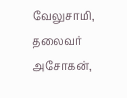வேலுசாமி, தலைவர் அசோகன்,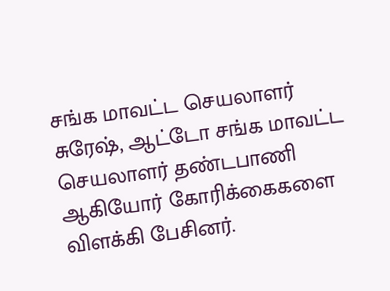சங்க மாவட்ட செயலாளர் சுரேஷ், ஆட்டோ சங்க மாவட்ட செயலாளர் தண்டபாணி ஆகியோர் கோரிக்கைகளை விளக்கி பேசினர்.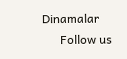Dinamalar
      Follow us